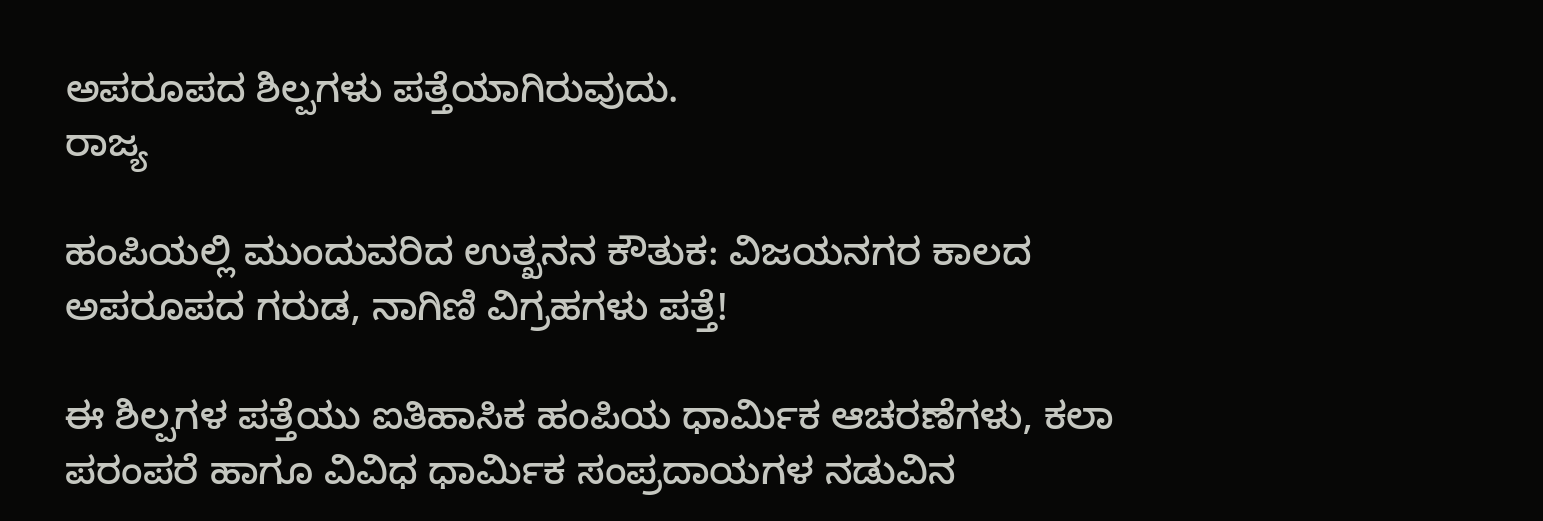ಅಪರೂಪದ ಶಿಲ್ಪಗಳು ಪತ್ತೆಯಾಗಿರುವುದು.
ರಾಜ್ಯ

ಹಂಪಿಯಲ್ಲಿ ಮುಂದುವರಿದ ಉತ್ಖನನ ಕೌತುಕ: ವಿಜಯನಗರ ಕಾಲದ ಅಪರೂಪದ ಗರುಡ, ನಾಗಿಣಿ ವಿಗ್ರಹಗಳು ಪತ್ತೆ!

ಈ ಶಿಲ್ಪಗಳ ಪತ್ತೆಯು ಐತಿಹಾಸಿಕ ಹಂಪಿಯ ಧಾರ್ಮಿಕ ಆಚರಣೆಗಳು, ಕಲಾ ಪರಂಪರೆ ಹಾಗೂ ವಿವಿಧ ಧಾರ್ಮಿಕ ಸಂಪ್ರದಾಯಗಳ ನಡುವಿನ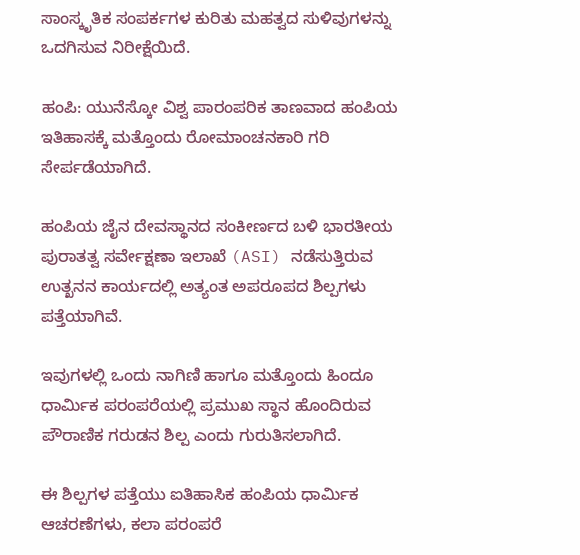ಸಾಂಸ್ಕೃತಿಕ ಸಂಪರ್ಕಗಳ ಕುರಿತು ಮಹತ್ವದ ಸುಳಿವುಗಳನ್ನು ಒದಗಿಸುವ ನಿರೀಕ್ಷೆಯಿದೆ.

ಹಂಪಿ: ಯುನೆಸ್ಕೋ ವಿಶ್ವ ಪಾರಂಪರಿಕ ತಾಣವಾದ ಹಂಪಿಯ ಇತಿಹಾಸಕ್ಕೆ ಮತ್ತೊಂದು ರೋಮಾಂಚನಕಾರಿ ಗರಿ ಸೇರ್ಪಡೆಯಾಗಿದೆ.

ಹಂಪಿಯ ಜೈನ ದೇವಸ್ಥಾನದ ಸಂಕೀರ್ಣದ ಬಳಿ ಭಾರತೀಯ ಪುರಾತತ್ವ ಸರ್ವೇಕ್ಷಣಾ ಇಲಾಖೆ (ASI) ನಡೆಸುತ್ತಿರುವ ಉತ್ಖನನ ಕಾರ್ಯದಲ್ಲಿ ಅತ್ಯಂತ ಅಪರೂಪದ ಶಿಲ್ಪಗಳು ಪತ್ತೆಯಾಗಿವೆ.

ಇವುಗಳಲ್ಲಿ ಒಂದು ನಾಗಿಣಿ ಹಾಗೂ ಮತ್ತೊಂದು ಹಿಂದೂ ಧಾರ್ಮಿಕ ಪರಂಪರೆಯಲ್ಲಿ ಪ್ರಮುಖ ಸ್ಥಾನ ಹೊಂದಿರುವ ಪೌರಾಣಿಕ ಗರುಡನ ಶಿಲ್ಪ ಎಂದು ಗುರುತಿಸಲಾಗಿದೆ.

ಈ ಶಿಲ್ಪಗಳ ಪತ್ತೆಯು ಐತಿಹಾಸಿಕ ಹಂಪಿಯ ಧಾರ್ಮಿಕ ಆಚರಣೆಗಳು, ಕಲಾ ಪರಂಪರೆ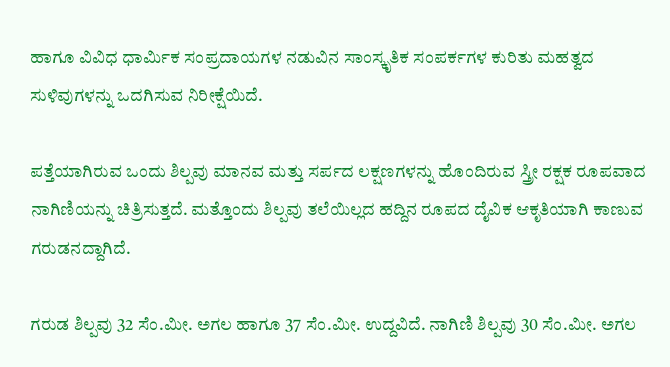ಹಾಗೂ ವಿವಿಧ ಧಾರ್ಮಿಕ ಸಂಪ್ರದಾಯಗಳ ನಡುವಿನ ಸಾಂಸ್ಕೃತಿಕ ಸಂಪರ್ಕಗಳ ಕುರಿತು ಮಹತ್ವದ ಸುಳಿವುಗಳನ್ನು ಒದಗಿಸುವ ನಿರೀಕ್ಷೆಯಿದೆ.

ಪತ್ತೆಯಾಗಿರುವ ಒಂದು ಶಿಲ್ಪವು ಮಾನವ ಮತ್ತು ಸರ್ಪದ ಲಕ್ಷಣಗಳನ್ನು ಹೊಂದಿರುವ ಸ್ತ್ರೀ ರಕ್ಷಕ ರೂಪವಾದ ನಾಗಿಣಿಯನ್ನು ಚಿತ್ರಿಸುತ್ತದೆ. ಮತ್ತೊಂದು ಶಿಲ್ಪವು ತಲೆಯಿಲ್ಲದ ಹದ್ದಿನ ರೂಪದ ದೈವಿಕ ಆಕೃತಿಯಾಗಿ ಕಾಣುವ ಗರುಡನದ್ದಾಗಿದೆ.

ಗರುಡ ಶಿಲ್ಪವು 32 ಸೆಂ.ಮೀ. ಅಗಲ ಹಾಗೂ 37 ಸೆಂ.ಮೀ. ಉದ್ದವಿದೆ. ನಾಗಿಣಿ ಶಿಲ್ಪವು 30 ಸೆಂ.ಮೀ. ಅಗಲ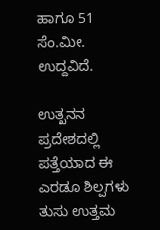ಹಾಗೂ 51 ಸೆಂ.ಮೀ. ಉದ್ದವಿದೆ.

ಉತ್ಖನನ ಪ್ರದೇಶದಲ್ಲಿ ಪತ್ತೆಯಾದ ಈ ಎರಡೂ ಶಿಲ್ಪಗಳು ತುಸು ಉತ್ತಮ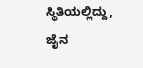ಸ್ಥಿತಿಯಲ್ಲಿದ್ದು, ಜೈನ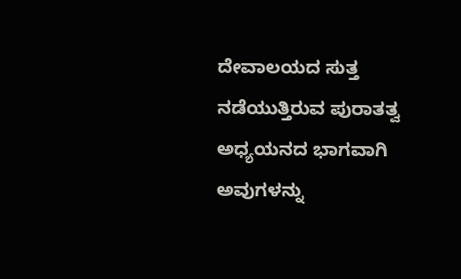ದೇವಾಲಯದ ಸುತ್ತ ನಡೆಯುತ್ತಿರುವ ಪುರಾತತ್ವ ಅಧ್ಯಯನದ ಭಾಗವಾಗಿ ಅವುಗಳನ್ನು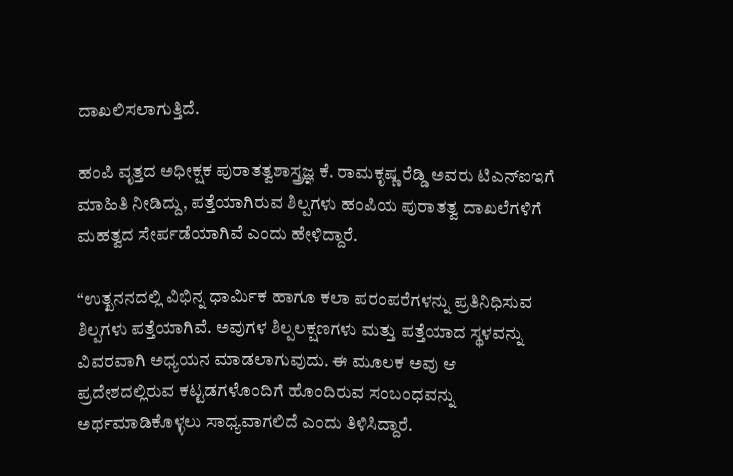ದಾಖಲಿಸಲಾಗುತ್ತಿದೆ.

ಹಂಪಿ ವೃತ್ತದ ಅಧೀಕ್ಷಕ ಪುರಾತತ್ವಶಾಸ್ತ್ರಜ್ಞ ಕೆ. ರಾಮಕೃಷ್ಣ ರೆಡ್ಡಿ ಅವರು ಟಿಎನ್‌ಐಇಗೆ ಮಾಹಿತಿ ನೀಡಿದ್ದು, ಪತ್ತೆಯಾಗಿರುವ ಶಿಲ್ಪಗಳು ಹಂಪಿಯ ಪುರಾತತ್ವ ದಾಖಲೆಗಳಿಗೆ ಮಹತ್ವದ ಸೇರ್ಪಡೆಯಾಗಿವೆ ಎಂದು ಹೇಳಿದ್ದಾರೆ.

“ಉತ್ಖನನದಲ್ಲಿ ವಿಭಿನ್ನ ಧಾರ್ಮಿಕ ಹಾಗೂ ಕಲಾ ಪರಂಪರೆಗಳನ್ನು ಪ್ರತಿನಿಧಿಸುವ ಶಿಲ್ಪಗಳು ಪತ್ತೆಯಾಗಿವೆ. ಅವುಗಳ ಶಿಲ್ಪಲಕ್ಷಣಗಳು ಮತ್ತು ಪತ್ತೆಯಾದ ಸ್ಥಳವನ್ನು ವಿವರವಾಗಿ ಅಧ್ಯಯನ ಮಾಡಲಾಗುವುದು. ಈ ಮೂಲಕ ಅವು ಆ ಪ್ರದೇಶದಲ್ಲಿರುವ ಕಟ್ಟಡಗಳೊಂದಿಗೆ ಹೊಂದಿರುವ ಸಂಬಂಧವನ್ನು ಅರ್ಥಮಾಡಿಕೊಳ್ಳಲು ಸಾಧ್ಯವಾಗಲಿದೆ ಎಂದು ತಿಳಿಸಿದ್ದಾರೆ.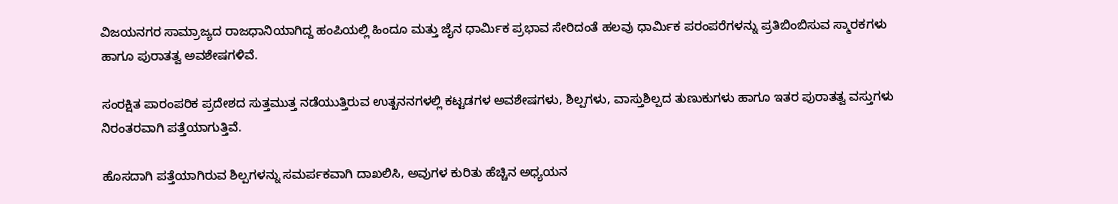ವಿಜಯನಗರ ಸಾಮ್ರಾಜ್ಯದ ರಾಜಧಾನಿಯಾಗಿದ್ದ ಹಂಪಿಯಲ್ಲಿ ಹಿಂದೂ ಮತ್ತು ಜೈನ ಧಾರ್ಮಿಕ ಪ್ರಭಾವ ಸೇರಿದಂತೆ ಹಲವು ಧಾರ್ಮಿಕ ಪರಂಪರೆಗಳನ್ನು ಪ್ರತಿಬಿಂಬಿಸುವ ಸ್ಮಾರಕಗಳು ಹಾಗೂ ಪುರಾತತ್ವ ಅವಶೇಷಗಳಿವೆ.

ಸಂರಕ್ಷಿತ ಪಾರಂಪರಿಕ ಪ್ರದೇಶದ ಸುತ್ತಮುತ್ತ ನಡೆಯುತ್ತಿರುವ ಉತ್ಖನನಗಳಲ್ಲಿ ಕಟ್ಟಡಗಳ ಅವಶೇಷಗಳು, ಶಿಲ್ಪಗಳು, ವಾಸ್ತುಶಿಲ್ಪದ ತುಣುಕುಗಳು ಹಾಗೂ ಇತರ ಪುರಾತತ್ವ ವಸ್ತುಗಳು ನಿರಂತರವಾಗಿ ಪತ್ತೆಯಾಗುತ್ತಿವೆ.

ಹೊಸದಾಗಿ ಪತ್ತೆಯಾಗಿರುವ ಶಿಲ್ಪಗಳನ್ನು ಸಮರ್ಪಕವಾಗಿ ದಾಖಲಿಸಿ, ಅವುಗಳ ಕುರಿತು ಹೆಚ್ಚಿನ ಅಧ್ಯಯನ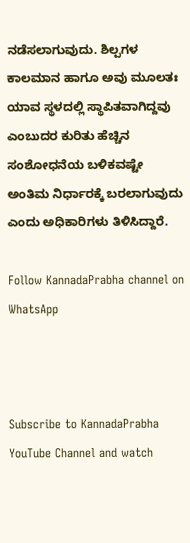ನಡೆಸಲಾಗುವುದು. ಶಿಲ್ಪಗಳ ಕಾಲಮಾನ ಹಾಗೂ ಅವು ಮೂಲತಃ ಯಾವ ಸ್ಥಳದಲ್ಲಿ ಸ್ಥಾಪಿತವಾಗಿದ್ದವು ಎಂಬುದರ ಕುರಿತು ಹೆಚ್ಚಿನ ಸಂಶೋಧನೆಯ ಬಳಿಕವಷ್ಟೇ ಅಂತಿಮ ನಿರ್ಧಾರಕ್ಕೆ ಬರಲಾಗುವುದು ಎಂದು ಅಧಿಕಾರಿಗಳು ತಿಳಿಸಿದ್ದಾರೆ.

Follow KannadaPrabha channel on WhatsApp



Subscribe to KannadaPrabha YouTube Channel and watch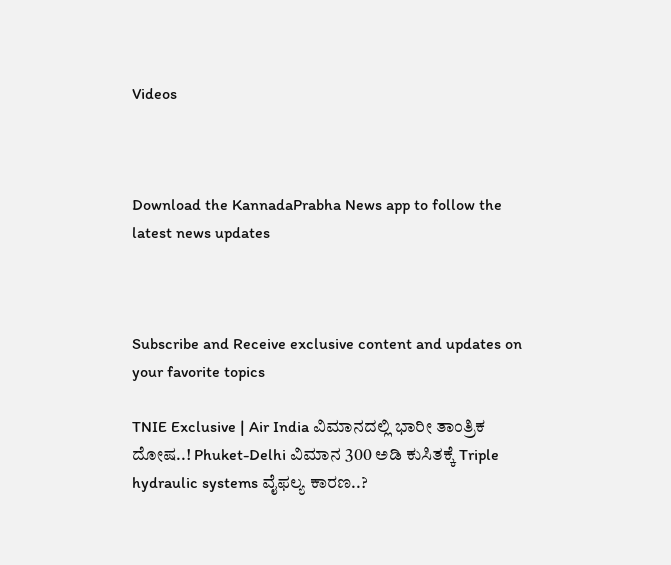Videos



Download the KannadaPrabha News app to follow the latest news updates



Subscribe and Receive exclusive content and updates on your favorite topics

TNIE Exclusive | Air India ವಿಮಾನದಲ್ಲಿ ಭಾರೀ ತಾಂತ್ರಿಕ ದೋಷ..! Phuket-Delhi ವಿಮಾನ 300 ಅಡಿ ಕುಸಿತಕ್ಕೆ Triple hydraulic systems ವೈಫಲ್ಯ ಕಾರಣ..?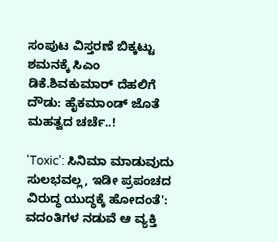ಸಂಪುಟ ವಿಸ್ತರಣೆ ಬಿಕ್ಕಟ್ಟು ಶಮನಕ್ಕೆ ಸಿಎಂ ಡಿಕೆ.ಶಿವಕುಮಾರ್ ದೆಹಲಿಗೆ ದೌಡು: ಹೈಕಮಾಂಡ್‌ ಜೊತೆ ಮಹತ್ವದ ಚರ್ಚೆ..!

'Toxic': ಸಿನಿಮಾ ಮಾಡುವುದು ಸುಲಭವಲ್ಲ, ಇಡೀ ಪ್ರಪಂಚದ ವಿರುದ್ಧ ಯುದ್ಧಕ್ಕೆ ಹೋದಂತೆ': ವದಂತಿಗಳ ನಡುವೆ ಆ ವ್ಯಕ್ತಿ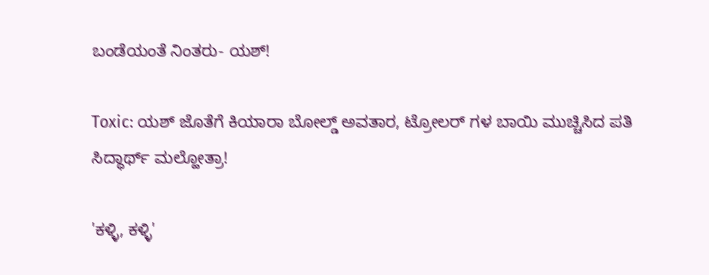ಬಂಡೆಯಂತೆ ನಿಂತರು- ಯಶ್!

Toxic: ಯಶ್ ಜೊತೆಗೆ ಕಿಯಾರಾ ಬೋಲ್ಡ್ ಅವತಾರ, ಟ್ರೋಲರ್ ಗಳ ಬಾಯಿ ಮುಚ್ಚಿಸಿದ ಪತಿ ಸಿದ್ಧಾರ್ಥ್ ಮಲ್ಹೋತ್ರಾ!

'ಕಳ್ಳಿ, ಕಳ್ಳಿ'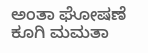ಅಂತಾ ಘೋಷಣೆ ಕೂಗಿ ಮಮತಾ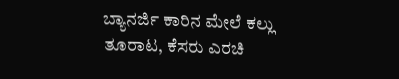ಬ್ಯಾನರ್ಜಿ ಕಾರಿನ ಮೇಲೆ ಕಲ್ಲು ತೂರಾಟ, ಕೆಸರು ಎರಚಿ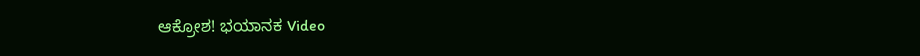ಆಕ್ರೋಶ! ಭಯಾನಕ Video